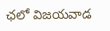ఛలో విజయవాడ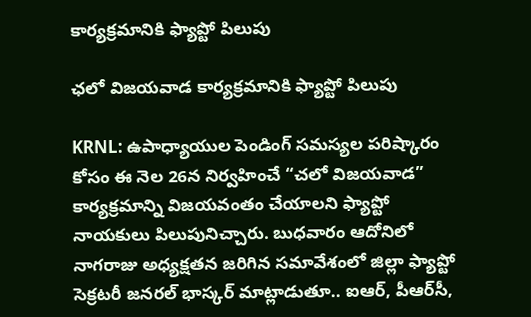కార్యక్రమానికి ఫ్యాప్టో పిలుపు

ఛలో విజయవాడ కార్యక్రమానికి ఫ్యాప్టో పిలుపు

KRNL: ఉపాధ్యాయుల పెండింగ్ సమస్యల పరిష్కారం కోసం ఈ నెల 26న నిర్వహించే “చలో విజయవాడ” కార్యక్రమాన్ని విజయవంతం చేయాలని ఫ్యాప్టో నాయకులు పిలుపునిచ్చారు. బుధవారం ఆదోనిలో నాగరాజు అధ్యక్షతన జరిగిన సమావేశంలో జిల్లా ఫ్యాప్టో సెక్రటరీ జనరల్ భాస్కర్ మాట్లాడుతూ.. ఐఆర్, పీఆర్‌సీ,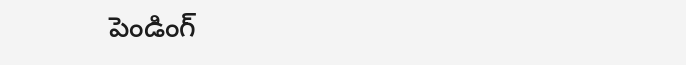పెండింగ్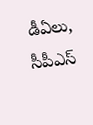డీఏలు, సీపీఎస్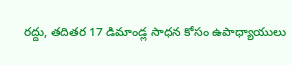రద్దు, తదితర 17 డిమాండ్ల సాధన కోసం ఉపాధ్యాయులు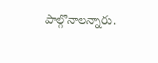పాల్గొనాలన్నారు.